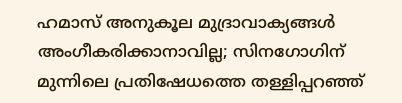ഹമാസ് അനുകൂല മുദ്രാവാക്യങ്ങൾ അംഗീകരിക്കാനാവില്ല; സിനഗോഗിന് മുന്നിലെ പ്രതിഷേധത്തെ തള്ളിപ്പറഞ്ഞ്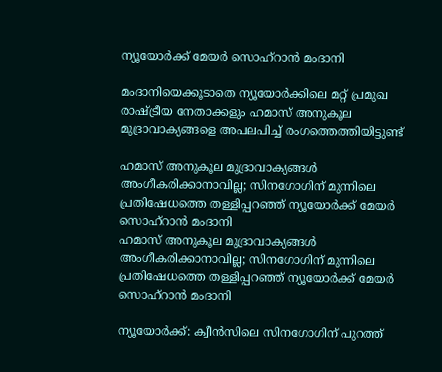ന്യൂയോർക്ക് മേയർ സൊഹ്‌റാൻ മംദാനി

മംദാനിയെക്കൂടാതെ ന്യൂയോർക്കിലെ മറ്റ് പ്രമുഖ രാഷ്ട്രീയ നേതാക്കളും ഹമാസ് അനുകൂല മുദ്രാവാക്യങ്ങളെ അപലപിച്ച് രംഗത്തെത്തിയിട്ടുണ്ട്

ഹമാസ് അനുകൂല മുദ്രാവാക്യങ്ങൾ അംഗീകരിക്കാനാവില്ല; സിനഗോഗിന് മുന്നിലെ പ്രതിഷേധത്തെ തള്ളിപ്പറഞ്ഞ് ന്യൂയോർക്ക് മേയർ സൊഹ്‌റാൻ മംദാനി
ഹമാസ് അനുകൂല മുദ്രാവാക്യങ്ങൾ അംഗീകരിക്കാനാവില്ല; സിനഗോഗിന് മുന്നിലെ പ്രതിഷേധത്തെ തള്ളിപ്പറഞ്ഞ് ന്യൂയോർക്ക് മേയർ സൊഹ്‌റാൻ മംദാനി

ന്യൂയോർക്ക്: ക്വീൻസിലെ സിനഗോഗിന് പുറത്ത്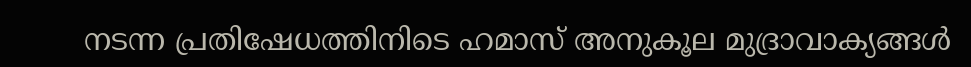നടന്ന പ്രതിഷേധത്തിനിടെ ഹമാസ് അനുകൂല മുദ്രാവാക്യങ്ങൾ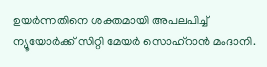ഉയർന്നതിനെ ശക്തമായി അപലപിച്ച് ന്യൂയോർക്ക് സിറ്റി മേയർ സൊഹ്‌റാൻ മംദാനി.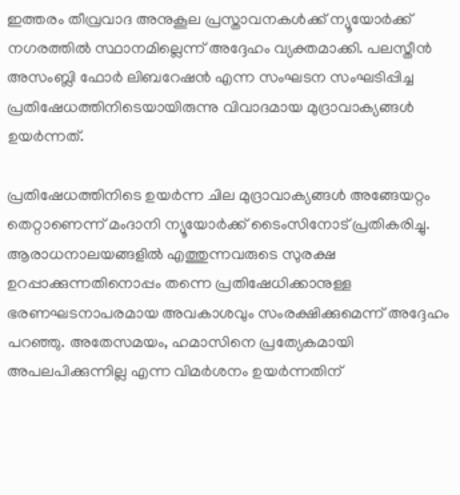ഇത്തരം തീവ്രവാദ അനുകൂല പ്രസ്താവനകൾക്ക് ന്യൂയോർക്ക് നഗരത്തിൽ സ്ഥാനമില്ലെന്ന് അദ്ദേഹം വ്യക്തമാക്കി. പലസ്തീൻ അസംബ്ലി ഫോർ ലിബറേഷൻ എന്ന സംഘടന സംഘടിപ്പിച്ച പ്രതിഷേധത്തിനിടെയായിരുന്നു വിവാദമായ മുദ്രാവാക്യങ്ങൾ ഉയർന്നത്.

പ്രതിഷേധത്തിനിടെ ഉയർന്ന ചില മുദ്രാവാക്യങ്ങൾ അങ്ങേയറ്റം തെറ്റാണെന്ന് മംദാനി ന്യൂയോർക്ക് ടൈംസിനോട് പ്രതികരിച്ചു. ആരാധനാലയങ്ങളിൽ എത്തുന്നവരുടെ സുരക്ഷ ഉറപ്പാക്കുന്നതിനൊപ്പം തന്നെ പ്രതിഷേധിക്കാനുള്ള ഭരണഘടനാപരമായ അവകാശവും സംരക്ഷിക്കുമെന്ന് അദ്ദേഹം പറഞ്ഞു. അതേസമയം, ഹമാസിനെ പ്രത്യേകമായി അപലപിക്കുന്നില്ല എന്ന വിമർശനം ഉയർന്നതിന്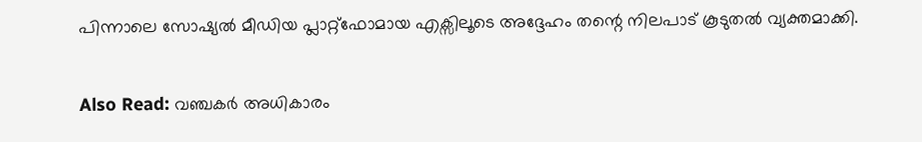പിന്നാലെ സോഷ്യൽ മീഡിയ പ്ലാറ്റ്‌ഫോമായ എക്സിലൂടെ അദ്ദേഹം തന്റെ നിലപാട് കൂടുതൽ വ്യക്തമാക്കി.

Also Read: വഞ്ചകർ അധികാരം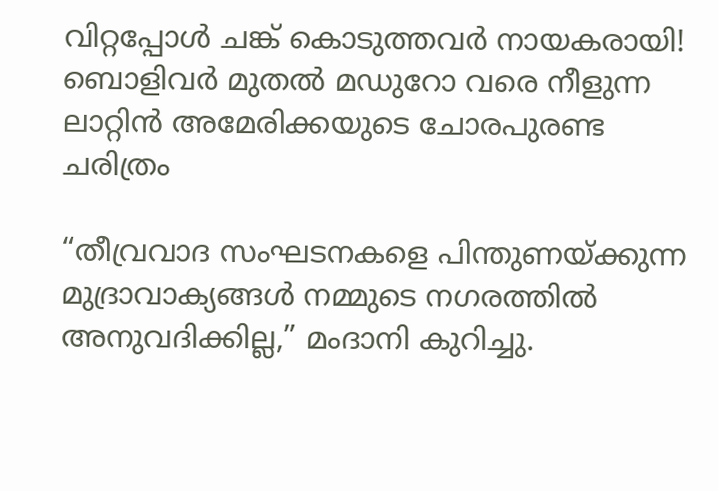വിറ്റപ്പോൾ ചങ്ക് കൊടുത്തവർ നായകരായി! ബൊളിവർ മുതൽ മഡുറോ വരെ നീളുന്ന ലാറ്റിൻ അമേരിക്കയുടെ ചോരപുരണ്ട ചരിത്രം

“തീവ്രവാദ സംഘടനകളെ പിന്തുണയ്ക്കുന്ന മുദ്രാവാക്യങ്ങൾ നമ്മുടെ നഗരത്തിൽ അനുവദിക്കില്ല,” മംദാനി കുറിച്ചു.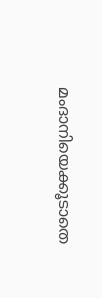മംദാനിയെക്കൂടാതെ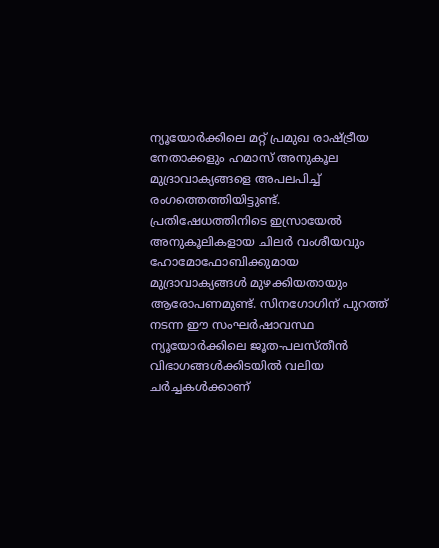ന്യൂയോർക്കിലെ മറ്റ് പ്രമുഖ രാഷ്ട്രീയ നേതാക്കളും ഹമാസ് അനുകൂല മുദ്രാവാക്യങ്ങളെ അപലപിച്ച് രംഗത്തെത്തിയിട്ടുണ്ട്. പ്രതിഷേധത്തിനിടെ ഇസ്രായേൽ അനുകൂലികളായ ചിലർ വംശീയവും ഹോമോഫോബിക്കുമായ മുദ്രാവാക്യങ്ങൾ മുഴക്കിയതായും ആരോപണമുണ്ട്. സിനഗോഗിന് പുറത്ത് നടന്ന ഈ സംഘർഷാവസ്ഥ ന്യൂയോർക്കിലെ ജൂത-പലസ്തീൻ വിഭാഗങ്ങൾക്കിടയിൽ വലിയ ചർച്ചകൾക്കാണ്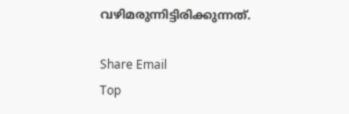വഴിമരുന്നിട്ടിരിക്കുന്നത്.

Share Email
Top